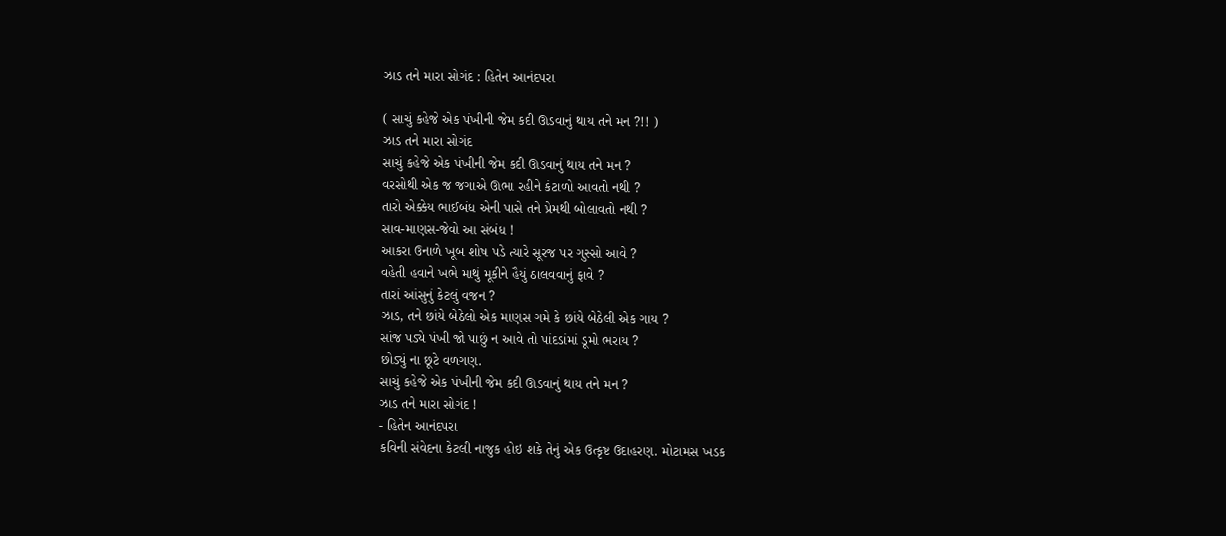ઝાડ તને મારા સોગંદ : હિતેન આનંદપરા

( સાચું કહેજે એક પંખીની જેમ કદી ઊડવાનું થાય તને મન ?!! )
ઝાડ તને મારા સોગંદ
સાચું કહેજે એક પંખીની જેમ કદી ઊડવાનું થાય તને મન ?
વરસોથી એક જ જગાએ ઊભા રહીને કંટાળો આવતો નથી ?
તારો એક્કેય ભાઈબંધ એની પાસે તને પ્રેમથી બોલાવતો નથી ?
સાવ-માણસ-જેવો આ સંબંધ !
આકરા ઉનાળે ખૂબ શોષ પડે ત્યારે સૂરજ પર ગુસ્સો આવે ?
વહેતી હવાને ખભે માથું મૂકીને હૈયું ઠાલવવાનું ફાવે ?
તારાં આંસુનું કેટલું વજન ?
ઝાડ, તને છાંયે બેઠેલો એક માણસ ગમે કે છાંયે બેઠેલી એક ગાય ?
સાંજ પડ્યે પંખી જો પાછું ન આવે તો પાંદડાંમાં ડૂમો ભરાય ?
છોડ્યું ના છૂટે વળગણ.
સાચું કહેજે એક પંખીની જેમ કદી ઊડવાનું થાય તને મન ?
ઝાડ તને મારા સોગંદ !
- હિતેન આનંદપરા
કવિની સંવેદના કેટલી નાજુક હોઇ શકે તેનું એક ઉત્કૃષ્ટ ઉદાહરણ. મોટામસ ખડક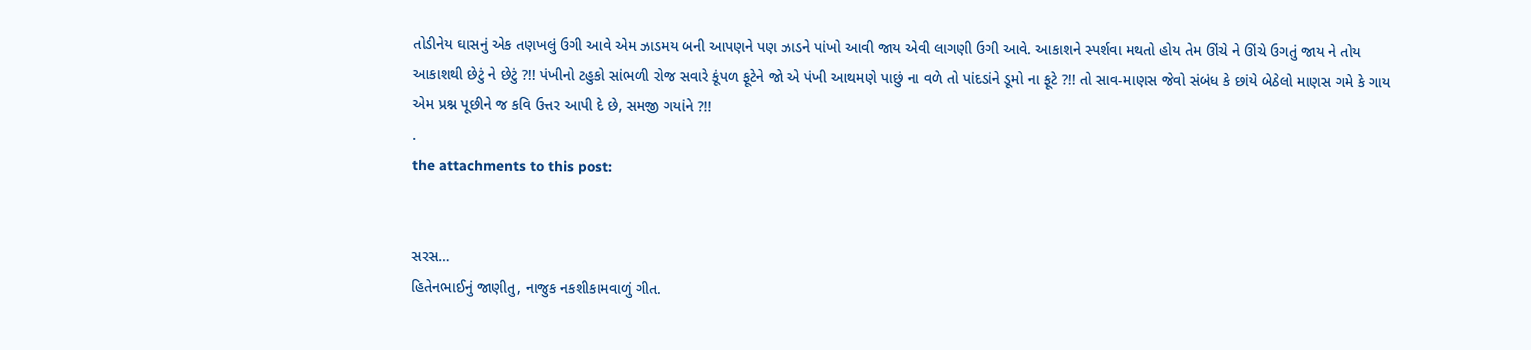તોડીનેય ઘાસનું એક તણખલું ઉગી આવે એમ ઝાડમય બની આપણને પણ ઝાડને પાંખો આવી જાય એવી લાગણી ઉગી આવે. આકાશને સ્પર્શવા મથતો હોય તેમ ઊંચે ને ઊંચે ઉગતું જાય ને તોય આકાશથી છેટું ને છેટું ?!! પંખીનો ટહુકો સાંભળી રોજ સવારે કૂંપળ ફૂટેને જો એ પંખી આથમણે પાછું ના વળે તો પાંદડાંને ડૂમો ના ફૂટે ?!! તો સાવ-માણસ જેવો સંબંધ કે છાંયે બેઠેલો માણસ ગમે કે ગાય એમ પ્રશ્ન પૂછીને જ કવિ ઉત્તર આપી દે છે, સમજી ગયાંને ?!!
.
the attachments to this post:


સરસ…
હિતેનભાઈનું જાણીતુ, નાજુક નકશીકામવાળું ગીત.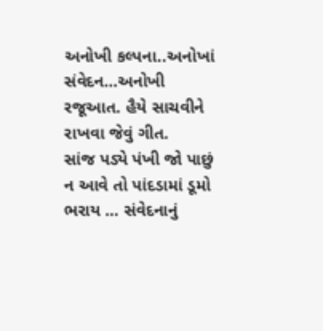અનોખી કલ્પના..અનોખાં સંવેદન…અનોખી રજૂઆત. હૈયે સાચવીને રાખવા જેવું ગીત.
સાંજ પડ્યે પંખી જો પાછું ન આવે તો પાંદડામાં ડૂમો ભરાય … સંવેદનાનું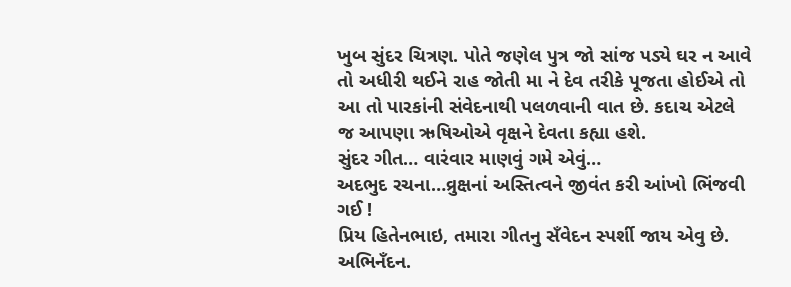ખુબ સુંદર ચિત્રણ. પોતે જણેલ પુત્ર જો સાંજ પડ્યે ઘર ન આવે તો અધીરી થઈને રાહ જોતી મા ને દેવ તરીકે પૂજતા હોઈએ તો આ તો પારકાંની સંવેદનાથી પલળવાની વાત છે. કદાચ એટલે જ આપણા ઋષિઓએ વૃક્ષને દેવતા કહ્યા હશે.
સુંદર ગીત… વારંવાર માણવું ગમે એવું…
અદભુદ રચના…વ્રુક્ષનાં અસ્તિત્વને જીવંત કરી આંખો ભિંજવી ગઈ !
પ્રિય હિતેનભાઇ, તમારા ગીતનુ સઁવેદન સ્પર્શી જાય એવુ છે. અભિનઁદન.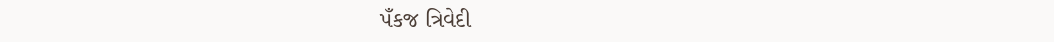પઁકજ ત્રિવેદી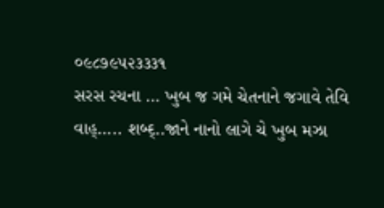૦૯૮૭૯૫૨૩૩૩૧
સરસ રચના … ખુબ જ ગમે ચેતનાને જગાવે તેવિ
વાહ્….. શબ્દ્..જાને નાનો લાગે ચે ખુબ મઝા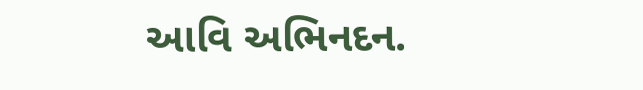આવિ અભિનદન.